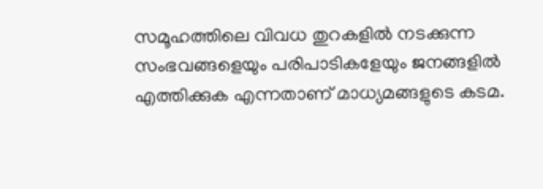സമൂഹത്തിലെ വിവധ തുറകളില്‍ നടക്കുന്ന സംഭവങ്ങളെയും പരിപാടികളേയും ജനങ്ങളില്‍ എത്തിക്കുക എന്നതാണ് മാധ്യമങ്ങളുടെ കടമ.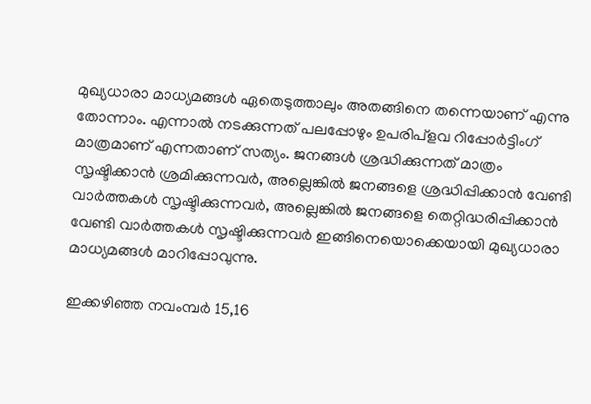മുഖ്യധാരാ മാധ്യമങ്ങള്‍ ഏതെടുത്താലും അതങ്ങിനെ തന്നെയാണ് എന്നു തോന്നാം. എന്നാല്‍ നടക്കുന്നത് പലപ്പോഴും ഉപരിപ്ളവ റിപ്പോര്‍ട്ടിംഗ് മാത്രമാണ് എന്നതാണ് സത്യം. ജനങ്ങള്‍ ശ്രദ്ധിക്കുന്നത് മാത്രം സൃഷ്ടിക്കാന്‍ ശ്രമിക്കുന്നവര്‍, അല്ലെങ്കില്‍ ജനങ്ങളെ ശ്രദ്ധിപ്പിക്കാന്‍ വേണ്ടി വാര്‍ത്തകള്‍ സൃഷ്ടിക്കുന്നവര്‍, അല്ലെങ്കില്‍ ജനങ്ങളെ തെറ്റിദ്ധരിപ്പിക്കാന്‍ വേണ്ടി വാര്‍ത്തകള്‍ സൃഷ്ടിക്കുന്നവര്‍ ഇങ്ങിനെയൊക്കെയായി മുഖ്യധാരാ മാധ്യമങ്ങള്‍ മാറിപ്പോവുന്നു.

ഇക്കഴിഞ്ഞ നവംമ്പര്‍ 15,16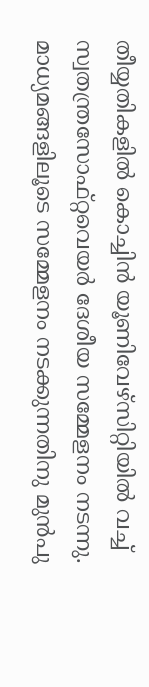തീയ്യതികളില്‍ കൊച്ചിന്‍ യൂണിവേഴ്സിറ്റിയില്‍ വച്ച് സ്വതന്ത്രസോഫ്റ്റവെയര്‍ ദേശീയ സമ്മേളനം നടന്നു. മാധ്യമങ്ങളിലൂടെ സമ്മേളനം നടക്കുന്നതിനു മുന്‍പു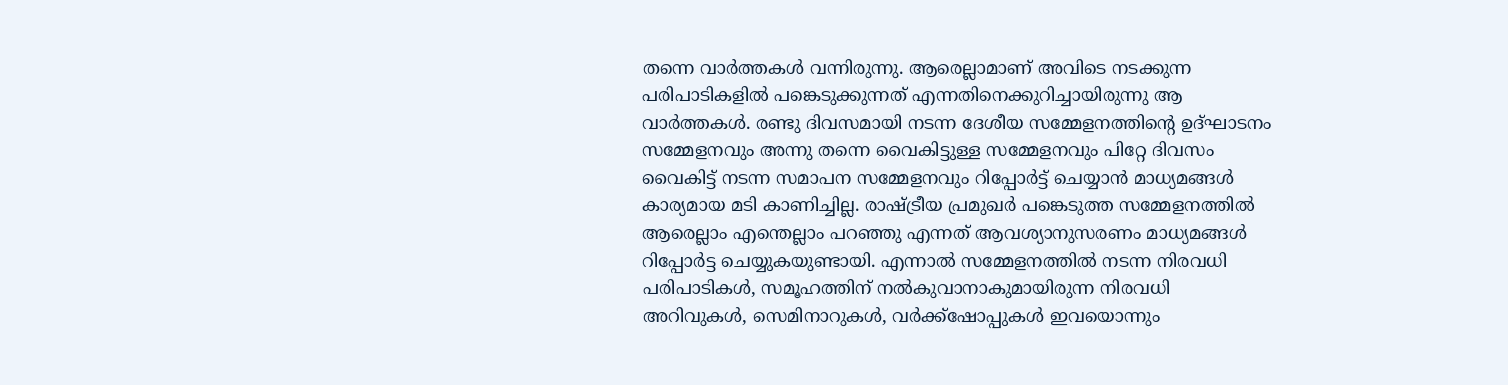തന്നെ വാര്‍ത്തകള്‍ വന്നിരുന്നു. ആരെല്ലാമാണ് അവിടെ നടക്കുന്ന പരിപാടികളില്‍ പങ്കെടുക്കുന്നത് എന്നതിനെക്കുറിച്ചായിരുന്നു ആ വാര്‍ത്തകള്‍. രണ്ടു ദിവസമായി നടന്ന ദേശീയ സമ്മേളനത്തിന്‍റെ ഉദ്ഘാടനം സമ്മേളനവും അന്നു തന്നെ വൈകിട്ടുള്ള സമ്മേളനവും പിറ്റേ ദിവസം വൈകിട്ട് നടന്ന സമാപന സമ്മേളനവും റിപ്പോര്‍ട്ട് ചെയ്യാന്‍ മാധ്യമങ്ങള്‍ കാര്യമായ മടി കാണിച്ചില്ല. രാഷ്ട്രീയ പ്രമുഖര്‍ പങ്കെടുത്ത സമ്മേളനത്തില്‍ ആരെല്ലാം എന്തെല്ലാം പറഞ്ഞു എന്നത് ആവശ്യാനുസരണം മാധ്യമങ്ങള്‍ റിപ്പോര്‍ട്ട ചെയ്യുകയുണ്ടായി. എന്നാല്‍ സമ്മേളനത്തില്‍ നടന്ന നിരവധി പരിപാടികള്‍, സമൂഹത്തിന് നല്‍കുവാനാകുമായിരുന്ന നിരവധി അറിവുകള്‍, സെമിനാറുകള്‍, വര്‍ക്ക്ഷോപ്പുകള്‍ ഇവയൊന്നും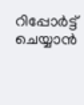റിപ്പോര്‍ട്ട് ചെയ്യാന്‍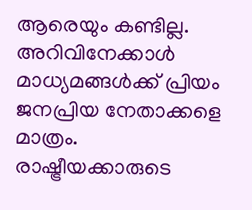ആരെയും കണ്ടില്ല. അറിവിനേക്കാള്‍ മാധ്യമങ്ങള്‍ക്ക് പ്രിയം ജനപ്രിയ നേതാക്കളെ മാത്രം. രാഷ്ട്രീയക്കാരുടെ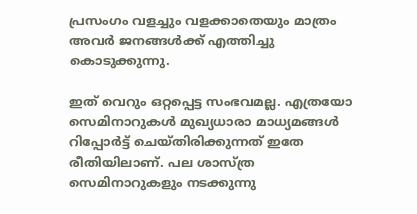പ്രസംഗം വളച്ചും വളക്കാതെയും മാത്രം അവര്‍ ജനങ്ങള്‍ക്ക് എത്തിച്ചു കൊടുക്കുന്നു.

ഇത് വെറും ഒറ്റപ്പെട്ട സംഭവമല്ല. എത്രയോ സെമിനാറുകള്‍ മുഖ്യധാരാ മാധ്യമങ്ങള്‍ റിപ്പോര്‍ട്ട് ചെയ്തിരിക്കുന്നത് ഇതേ രീതിയിലാണ്. പല ശാസ്ത്ര സെമിനാറുകളും നടക്കുന്നു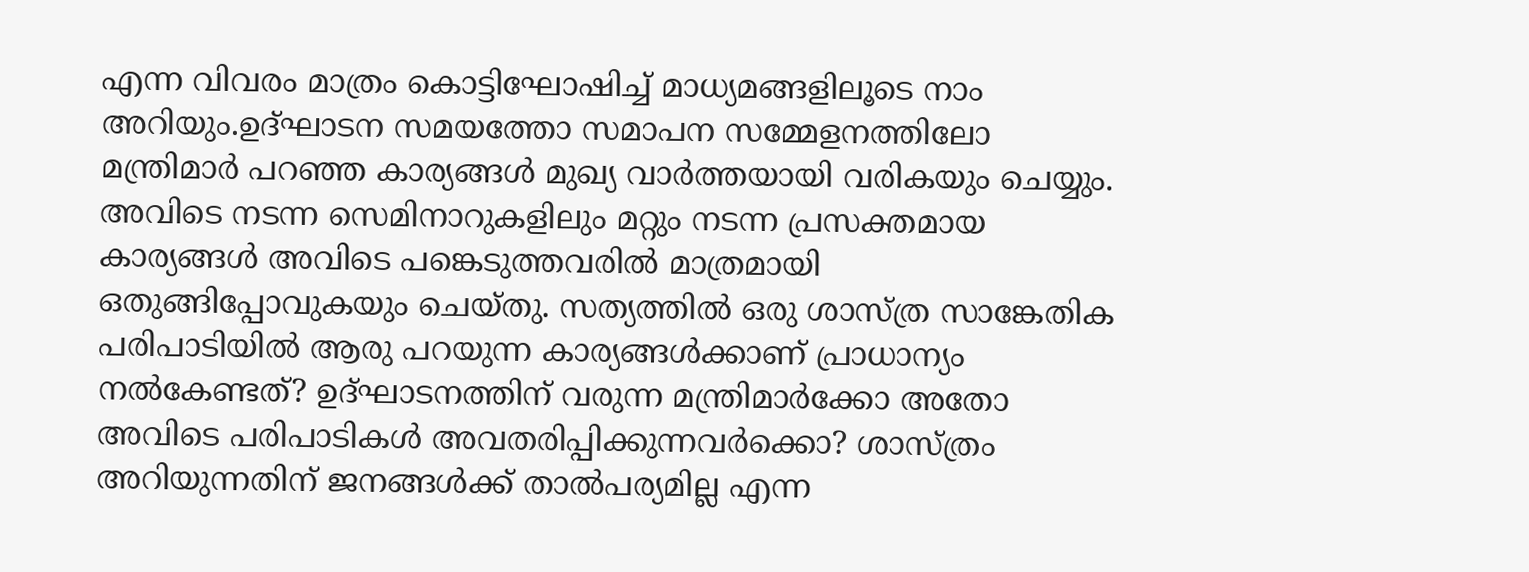എന്ന വിവരം മാത്രം കൊട്ടിഘോഷിച്ച് മാധ്യമങ്ങളിലൂടെ നാം അറിയും.ഉദ്ഘാടന സമയത്തോ സമാപന സമ്മേളനത്തിലോ മന്ത്രിമാര്‍ പറഞ്ഞ കാര്യങ്ങള്‍ മുഖ്യ വാര്‍ത്തയായി വരികയും ചെയ്യും. അവിടെ നടന്ന സെമിനാറുകളിലും മറ്റും നടന്ന പ്രസക്തമായ കാര്യങ്ങള്‍ അവിടെ പങ്കെടുത്തവരില്‍ മാത്രമായി ഒതുങ്ങിപ്പോവുകയും ചെയ്തു. സത്യത്തില്‍ ഒരു ശാസ്ത്ര സാങ്കേതിക പരിപാടിയില്‍ ആരു പറയുന്ന കാര്യങ്ങള്‍ക്കാണ് പ്രാധാന്യം നല്‍കേണ്ടത്? ഉദ്ഘാടനത്തിന് വരുന്ന മന്ത്രിമാര്‍ക്കോ അതോ അവിടെ പരിപാടികള്‍ അവതരിപ്പിക്കുന്നവര്‍ക്കൊ? ശാസ്ത്രം അറിയുന്നതിന് ജനങ്ങള്‍ക്ക് താല്‍പര്യമില്ല എന്ന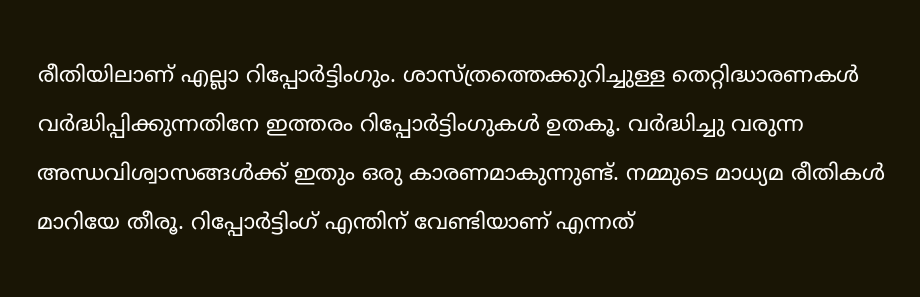രീതിയിലാണ് എല്ലാ റിപ്പോര്‍ട്ടിംഗും. ശാസ്ത്രത്തെക്കുറിച്ചുള്ള തെറ്റിദ്ധാരണകള്‍ വര്‍ദ്ധിപ്പിക്കുന്നതിനേ ഇത്തരം റിപ്പോര്‍ട്ടിംഗുകള്‍ ഉതകൂ. വര്‍ദ്ധിച്ചു വരുന്ന അന്ധവിശ്വാസങ്ങള്‍ക്ക് ഇതും ഒരു കാരണമാകുന്നുണ്ട്. നമ്മുടെ മാധ്യമ രീതികള്‍ മാറിയേ തീരൂ. റിപ്പോര്‍ട്ടിംഗ് എന്തിന് വേണ്ടിയാണ് എന്നത്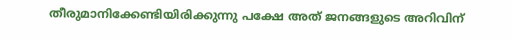തീരുമാനിക്കേണ്ടിയിരിക്കുന്നു പക്ഷേ അത് ജനങ്ങളുടെ അറിവിന്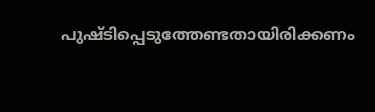പുഷ്ടിപ്പെടുത്തേണ്ടതായിരിക്കണം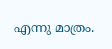എന്നു മാത്രം.